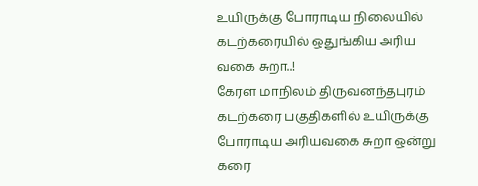உயிருக்கு போராடிய நிலையில் கடற்கரையில் ஒதுங்கிய அரிய வகை சுறா..!
கேரள மாநிலம் திருவனந்தபுரம் கடற்கரை பகுதிகளில் உயிருக்கு போராடிய அரியவகை சுறா ஒன்று கரை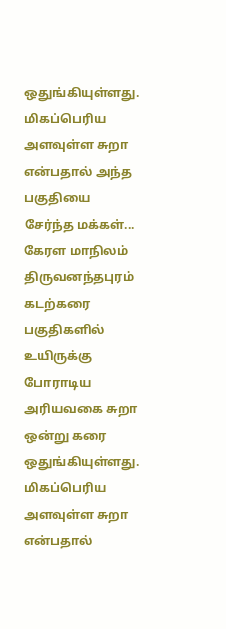ஒதுங்கியுள்ளது. மிகப்பெரிய அளவுள்ள சுறா என்பதால் அந்த பகுதியை சேர்ந்த மக்கள்...
கேரள மாநிலம் திருவனந்தபுரம் கடற்கரை பகுதிகளில் உயிருக்கு போராடிய அரியவகை சுறா ஒன்று கரை ஒதுங்கியுள்ளது. மிகப்பெரிய அளவுள்ள சுறா என்பதால்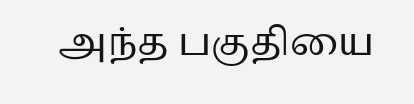அந்த பகுதியை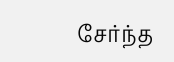சேர்ந்த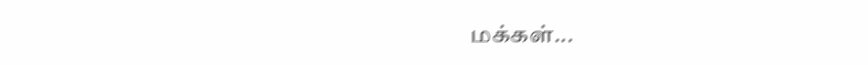மக்கள்...